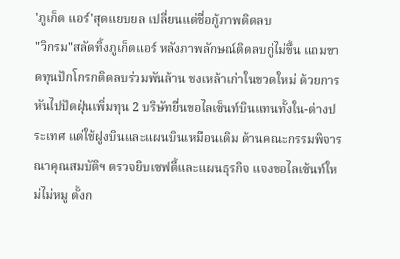'ภูเก็ต แอร์'สุดแยบยล เปลี่ยนแต่ชื่อกู้ภาพติดลบ
"วิกรม"สลัดทิ้งภูเก็ตแอร์ หลังภาพลักษณ์ติดลบกู่ไม่ขึ้น แถมขาดทุนปักโกรกติดลบร่วมพันล้าน ชงเหล้าเก่าในขวดใหม่ ด้วยการหันไปปัดฝุ่นเพิ่มทุน 2 บริษัทยื่นขอไลเซ็นท์บินแทนทั้งใน-ต่างประเทศ แต่ใช้ฝูงบินและแผนบินเหมือนเดิม ด้านคณะกรรมพิจารณาคุณสมบัติฯ ตรวจยิบเซฟตี้และแผนธุรกิจ แจงขอไลเซ้นท์ใหม่ไม่หมู ตั้งก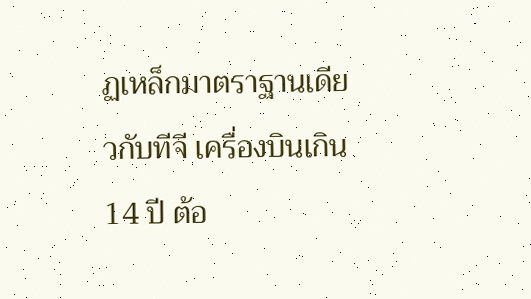ฏเหล็กมาตราฐานเดียวกับทีจี เครื่องบินเกิน 14 ปี ต้อ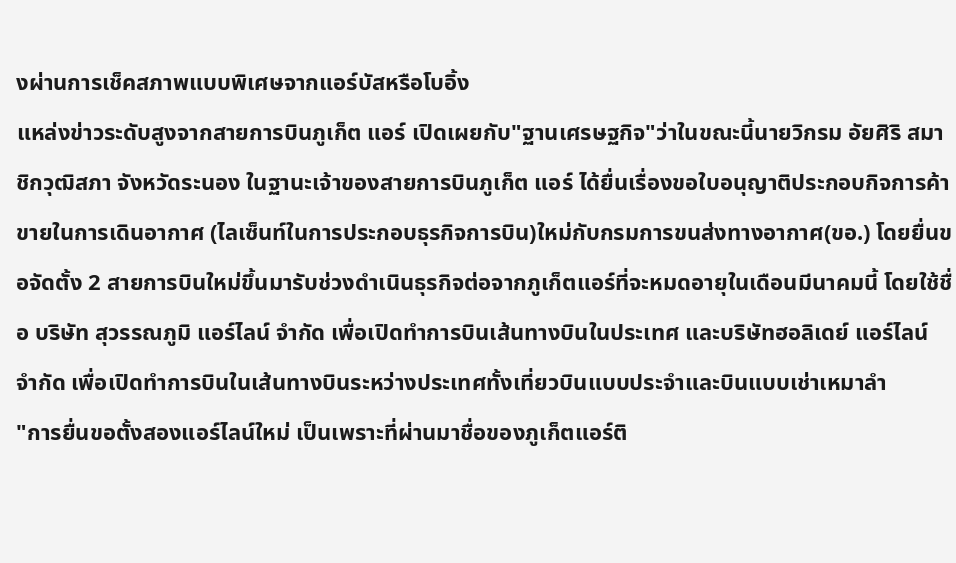งผ่านการเช็คสภาพแบบพิเศษจากแอร์บัสหรือโบอิ้ง
แหล่งข่าวระดับสูงจากสายการบินภูเก็ต แอร์ เปิดเผยกับ"ฐานเศรษฐกิจ"ว่าในขณะนี้นายวิกรม อัยศิริ สมาชิกวุฒิสภา จังหวัดระนอง ในฐานะเจ้าของสายการบินภูเก็ต แอร์ ได้ยื่นเรื่องขอใบอนุญาติประกอบกิจการค้าขายในการเดินอากาศ (ไลเซ็นท์ในการประกอบธุรกิจการบิน)ใหม่กับกรมการขนส่งทางอากาศ(ขอ.) โดยยื่นขอจัดตั้ง 2 สายการบินใหม่ขึ้นมารับช่วงดำเนินธุรกิจต่อจากภูเก็ตแอร์ที่จะหมดอายุในเดือนมีนาคมนี้ โดยใช้ชื่อ บริษัท สุวรรณภูมิ แอร์ไลน์ จำกัด เพื่อเปิดทำการบินเส้นทางบินในประเทศ และบริษัทฮอลิเดย์ แอร์ไลน์ จำกัด เพื่อเปิดทำการบินในเส้นทางบินระหว่างประเทศทั้งเที่ยวบินแบบประจำและบินแบบเช่าเหมาลำ
"การยื่นขอตั้งสองแอร์ไลน์ใหม่ เป็นเพราะที่ผ่านมาชื่อของภูเก็ตแอร์ติ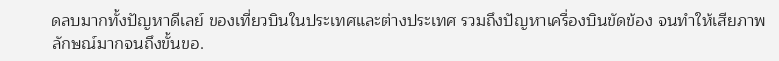ดลบมากทั้งปัญหาดีเลย์ ของเที่ยวบินในประเทศและต่างประเทศ รวมถึงปัญหาเครื่องบินขัดข้อง จนทำให้เสียภาพลักษณ์มากจนถึงขั้นขอ.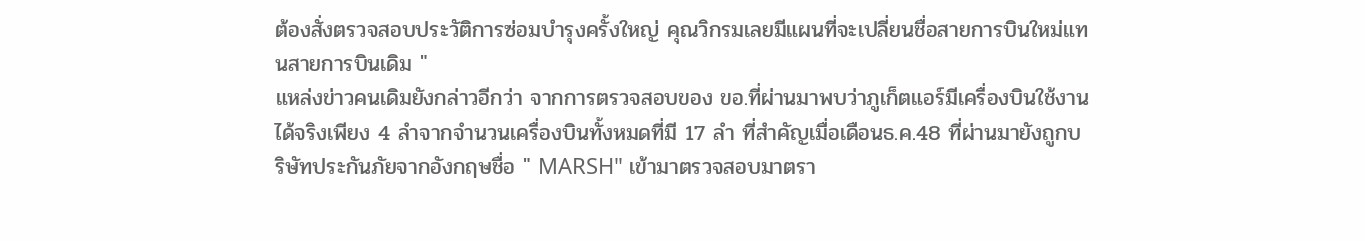ต้องสั่งตรวจสอบประวัติการซ่อมบำรุงครั้งใหญ่ คุณวิกรมเลยมีแผนที่จะเปลี่ยนชื่อสายการบินใหม่แทนสายการบินเดิม "
แหล่งข่าวคนเดิมยังกล่าวอีกว่า จากการตรวจสอบของ ขอ.ที่ผ่านมาพบว่าภูเก็ตแอร์มีเครื่องบินใช้งานได้จริงเพียง 4 ลำจากจำนวนเครื่องบินทั้งหมดที่มี 17 ลำ ที่สำคัญเมื่อเดือนธ.ค.48 ที่ผ่านมายังถูกบริษัทประกันภัยจากอังกฤษชื่อ " MARSH" เข้ามาตรวจสอบมาตรา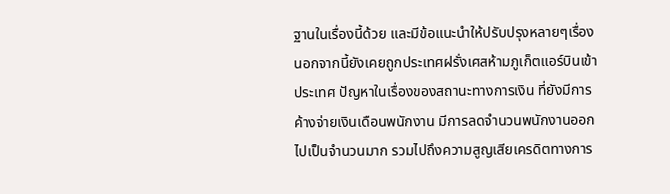ฐานในเรื่องนี้ด้วย และมีข้อแนะนำให้ปรับปรุงหลายๆเรื่อง
นอกจากนี้ยังเคยถูกประเทศฝรั่งเศสห้ามภูเก็ตแอร์บินเข้าประเทศ ปัญหาในเรื่องของสถานะทางการเงิน ที่ยังมีการค้างจ่ายเงินเดือนพนักงาน มีการลดจำนวนพนักงานออกไปเป็นจำนวนมาก รวมไปถึงความสูญเสียเครดิตทางการ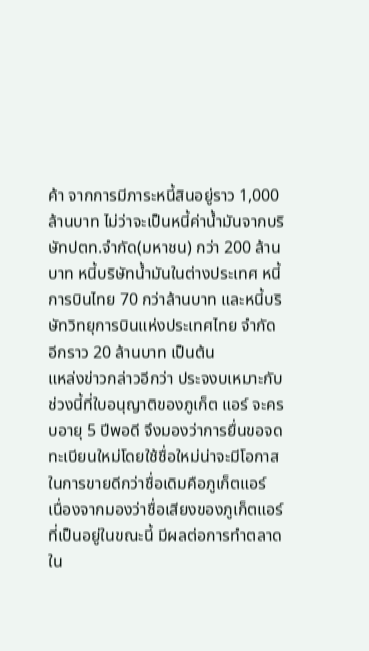ค้า จากการมีภาระหนี้สินอยู่ราว 1,000 ล้านบาท ไม่ว่าจะเป็นหนี้ค่าน้ำมันจากบริษัทปตท.จำกัด(มหาชน) กว่า 200 ล้านบาท หนี้บริษัทน้ำมันในต่างประเทศ หนี้การบินไทย 70 กว่าล้านบาท และหนี้บริษัทวิทยุการบินแห่งประเทศไทย จำกัด อีกราว 20 ล้านบาท เป็นต้น
แหล่งข่าวกล่าวอีกว่า ประจงบเหมาะกับช่วงนี้ที่ใบอนุญาติของภูเก็ต แอร์ จะครบอายุ 5 ปีพอดี จึงมองว่าการยื่นขอจดทะเบียนใหม่โดยใช้ชื่อใหม่น่าจะมีโอกาสในการขายดีกว่าชื่อเดิมคือภูเก็ตแอร์
เนื่องจากมองว่าชื่อเสียงของภูเก็ตแอร์ที่เป็นอยู่ในขณะนี้ มีผลต่อการทำตลาดใน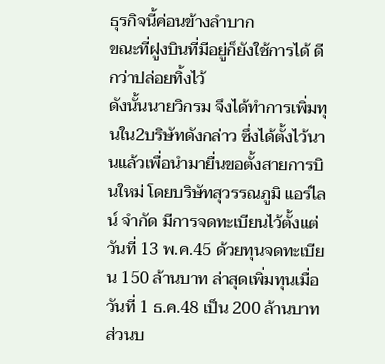ธุรกิจนี้ค่อนข้างลำบาก
ขณะที่ฝูงบินที่มีอยู่ก็ยังใช้การได้ ดีกว่าปล่อยทิ้งไว้
ดังนั้นนายวิกรม จึงได้ทำการเพิ่มทุนใน2บริษัทดังกล่าว ซึ่งได้ตั้งไว้นานแล้วเพื่อนำมายื่นขอตั้งสายการบินใหม่ โดยบริษัทสุวรรณภูมิ แอร์ไลน์ จำกัด มีการจดทะเบียนไว้ตั้งแต่วันที่ 13 พ.ค.45 ด้วยทุนจดทะเบียน 150 ล้านบาท ล่าสุดเพิ่มทุนเมื่อวันที่ 1 ธ.ค.48 เป็น 200 ล้านบาท ส่วนบ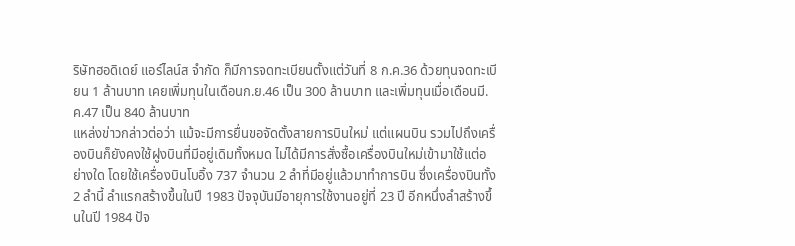ริษัทฮอดิเดย์ แอร์ไลน์ส จำกัด ก็มีการจดทะเบียนตั้งแต่วันที่ 8 ก.ค.36 ด้วยทุนจดทะเบียน 1 ล้านบาท เคยเพิ่มทุนในเดือนก.ย.46 เป็น 300 ล้านบาท และเพิ่มทุนเมื่อเดือนมี.ค.47 เป็น 840 ล้านบาท
แหล่งข่าวกล่าวต่อว่า แม้จะมีการยื่นขอจัดตั้งสายการบินใหม่ แต่แผนบิน รวมไปถึงเครื่องบินก็ยังคงใช้ฝูงบินที่มีอยู่เดิมทั้งหมด ไม่ได้มีการสั่งซื้อเครื่องบินใหม่เข้ามาใช้แต่อย่างใด โดยใช้เครื่องบินโบอิ้ง 737 จำนวน 2 ลำที่มีอยู่แล้วมาทำการบิน ซึ่งเครื่องบินทั้ง 2 ลำนี้ ลำแรกสร้างขึ้นในปี 1983 ปัจจุบันมีอายุการใช้งานอยู่ที่ 23 ปี อีกหนึ่งลำสร้างขึ้นในปี 1984 ปัจ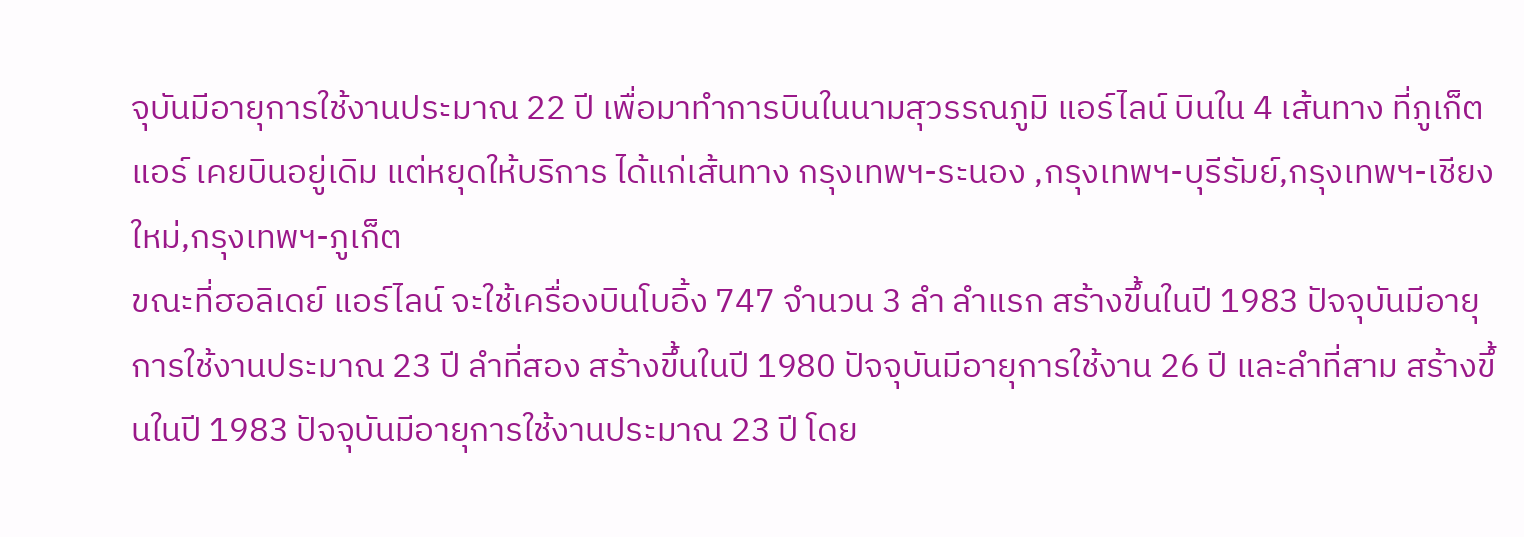จุบันมีอายุการใช้งานประมาณ 22 ปี เพื่อมาทำการบินในนามสุวรรณภูมิ แอร์ไลน์ บินใน 4 เส้นทาง ที่ภูเก็ต แอร์ เคยบินอยู่เดิม แต่หยุดให้บริการ ได้แก่เส้นทาง กรุงเทพฯ-ระนอง ,กรุงเทพฯ-บุรีรัมย์,กรุงเทพฯ-เชียงใหม่,กรุงเทพฯ-ภูเก็ต
ขณะที่ฮอลิเดย์ แอร์ไลน์ จะใช้เครื่องบินโบอิ้ง 747 จำนวน 3 ลำ ลำแรก สร้างขึ้นในปี 1983 ปัจจุบันมีอายุการใช้งานประมาณ 23 ปี ลำที่สอง สร้างขึ้นในปี 1980 ปัจจุบันมีอายุการใช้งาน 26 ปี และลำที่สาม สร้างขึ้นในปี 1983 ปัจจุบันมีอายุการใช้งานประมาณ 23 ปี โดย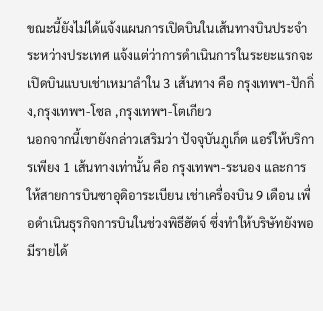ขณะนี้ยังไม่ได้แจ้งแผนการเปิดบินในเส้นทางบินประจำระหว่างประเทศ แจ้งแต่ว่าการดำเนินการในระยะแรกจะเปิดบินแบบเช่าเหมาลำใน 3 เส้นทาง คือ กรุงเทพฯ-ปักกิ่ง,กรุงเทพฯ-โซล ,กรุงเทพฯ-โตเกียว
นอกจากนี้เขายังกล่าวเสริมว่า ปัจจุบันภูเก็ต แอร์ให้บริการเพียง 1 เส้นทางเท่านั้น คือ กรุงเทพฯ-ระนอง และการให้สายการบินซาอุดิอาระเบียน เช่าเครื่องบิน 9 เดือน เพื่อดำเนินธุรกิจการบินในช่วงพิธีฮัตจ์ ซึ่งทำให้บริษัทยังพอมีรายได้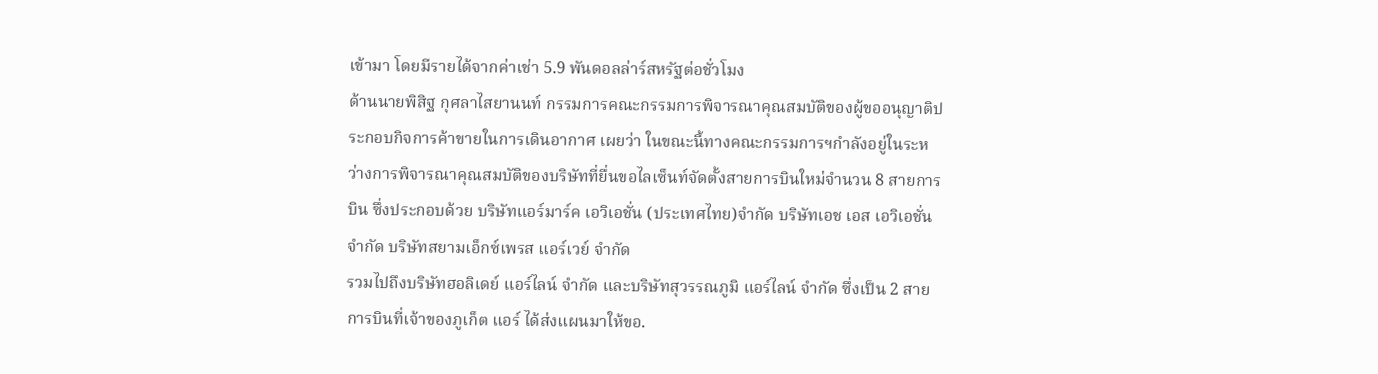เข้ามา โดยมีรายได้จากค่าเช่า 5.9 พันดอลล่าร์สหรัฐต่อชั่วโมง
ด้านนายพิสิฐ กุศลาไสยานนท์ กรรมการคณะกรรมการพิจารณาคุณสมบัติของผู้ขออนุญาติประกอบกิจการค้าขายในการเดินอากาศ เผยว่า ในขณะนี้ทางคณะกรรมการฯกำลังอยู่ในระหว่างการพิจารณาคุณสมบัติของบริษัทที่ยื่นขอไลเซ็นท์จัดตั้งสายการบินใหม่จำนวน 8 สายการบิน ซึ่งประกอบด้วย บริษัทแอร์มาร์ค เอวิเอชั่น (ประเทศไทย)จำกัด บริษัทเอช เอส เอวิเอชั่น จำกัด บริษัทสยามเอ็กซ์เพรส แอร์เวย์ จำกัด
รวมไปถึงบริษัทฮอลิเดย์ แอร์ไลน์ จำกัด และบริษัทสุวรรณภูมิ แอร์ไลน์ จำกัด ซึ่งเป็น 2 สายการบินที่เจ้าของภูเก็ต แอร์ ได้ส่งแผนมาให้ขอ.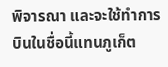พิจารณา และจะใช้ทำการบินในชื่อนี้แทนภูเก็ต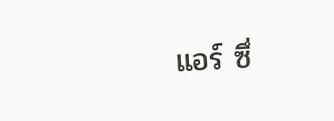แอร์ ซึ่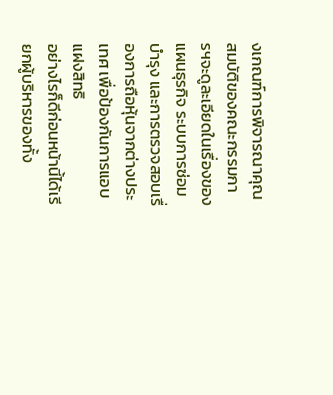งเกณฑ์การพิจารณาคุณสมบัติของคณะกรรมการฯจะดูละเอียดในเรื่องของแผนธุรกิจ ระบบการซ่อมบำรุง และการตรวจสอบเรื่องการถือหุ้นจากต่างประเทศ เพื่อป้องกันการแอบแฝงสิทธิ
อย่างไรก็ดีก่อนหน้านี้ได้เรียกผู้บริหารของทั้ง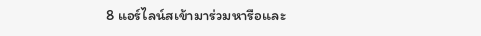8 แอร์ไลน์สเข้ามาร่วมหารือและ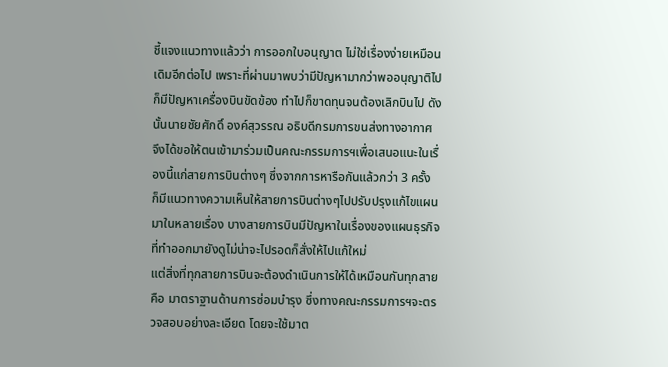ชี้แจงแนวทางแล้วว่า การออกใบอนุญาต ไม่ใช่เรื่องง่ายเหมือนเดิมอีกต่อไป เพราะที่ผ่านมาพบว่ามีปัญหามากว่าพออนุญาติไป ก็มีปัญหาเครื่องบินขัดข้อง ทำไปก็ขาดทุนจนต้องเลิกบินไป ดังนั้นนายชัยศักดิ์ องค์สุวรรณ อธิบดีกรมการขนส่งทางอากาศ จึงได้ขอให้ตนเข้ามาร่วมเป็นคณะกรรมการฯเพื่อเสนอแนะในเรื่องนี้แก่สายการบินต่างๆ ซึ่งจากการหารือกันแล้วกว่า 3 ครั้ง ก็มีแนวทางความเห็นให้สายการบินต่างๆไปปรับปรุงแก้ไขแผนมาในหลายเรื่อง บางสายการบินมีปัญหาในเรื่องของแผนธุรกิจที่ทำออกมายังดูไม่น่าจะไปรอดก็สั่งให้ไปแก้ใหม่
แต่สิ่งที่ทุกสายการบินจะต้องดำเนินการให้ได้เหมือนกันทุกสาย คือ มาตราฐานด้านการซ่อมบำรุง ซึ่งทางคณะกรรมการฯจะตรวจสอบอย่างละเอียด โดยจะใช้มาต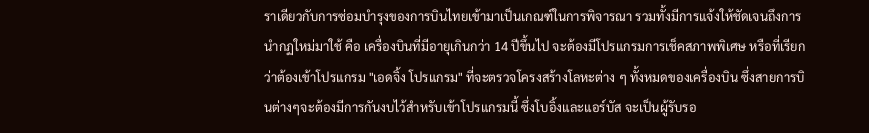ราเดียวกับการซ่อมบำรุงของการบินไทยเข้ามาเป็นเกณฑ์ในการพิจารณา รวมทั้งมีการแจ้งให้ชัดเจนถึงการนำกฏใหม่มาใช้ คือ เครื่องบินที่มีอายุเกินกว่า 14 ปีขึ้นไป จะต้องมีโปรแกรมการเช็คสภาพพิเศษ หรือที่เรียกว่าต้องเข้าโปรแกรม "เอดจิ้ง โปรแกรม" ที่จะตรวจโครงสร้างโลหะต่าง ๆ ทั้งหมดของเครื่องบิน ซึ่งสายการบินต่างๆจะต้องมีการกันงบไว้สำหรับเข้าโปรแกรมนี้ ซึ่งโบอิ้งและแอร์บัส จะเป็นผู้รับรอ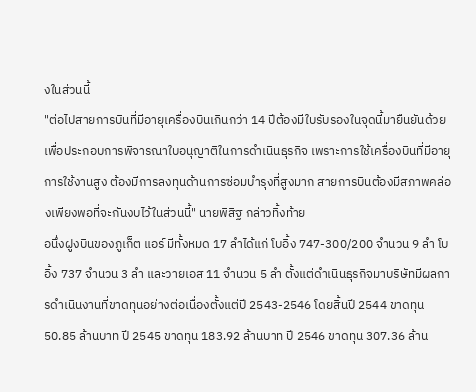งในส่วนนี้
"ต่อไปสายการบินที่มีอายุเครื่องบินเกินกว่า 14 ปีต้องมีใบรับรองในจุดนี้มายืนยันด้วย เพื่อประกอบการพิจารณาใบอนุญาติในการดำเนินธุรกิจ เพราะการใช้เครื่องบินที่มีอายุการใช้งานสูง ต้องมีการลงทุนด้านการซ่อมบำรุงที่สูงมาก สายการบินต้องมีสภาพคล่องเพียงพอที่จะกันงบไว้ในส่วนนี้" นายพิสิฐ กล่าวทิ้งท้าย
อนึ่งฝูงบินของภูเก็ต แอร์ มีทั้งหมด 17 ลำได้แก่ โบอิ้ง 747-300/200 จำนวน 9 ลำ โบอิ้ง 737 จำนวน 3 ลำ และวายเอส 11 จำนวน 5 ลำ ตั้งแต่ดำเนินธุรกิจมาบริษัทมีผลการดำเนินงานที่ขาดทุนอย่างต่อเนื่องตั้งแต่ปี 2543-2546 โดยสิ้นปี 2544 ขาดทุน 50.85 ล้านบาท ปี 2545 ขาดทุน 183.92 ล้านบาท ปี 2546 ขาดทุน 307.36 ล้าน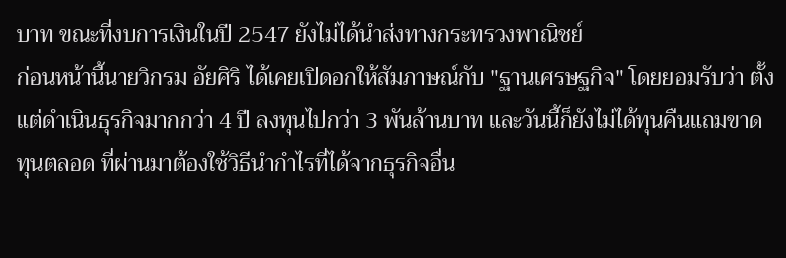บาท ขณะที่งบการเงินในปี 2547 ยังไม่ได้นำส่งทางกระทรวงพาณิชย์
ก่อนหน้านี้นายวิกรม อัยศิริ ได้เคยเปิดอกให้สัมภาษณ์กับ "ฐานเศรษฐกิจ" โดยยอมรับว่า ตั้งแต่ดำเนินธุรกิจมากกว่า 4 ปี ลงทุนไปกว่า 3 พันล้านบาท และวันนี้ก็ยังไม่ได้ทุนคืนแถมขาดทุนตลอด ที่ผ่านมาต้องใช้วิธีนำกำไรที่ได้จากธุรกิจอื่น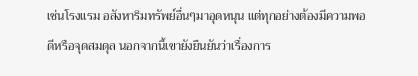เช่นโรงแรม อสังหาริมทรัพย์อื่นๆมาอุดหนุน แต่ทุกอย่างต้องมีความพอดีหรือจุดสมดุล นอกจากนี้เขายังยืนยันว่าเรื่องการ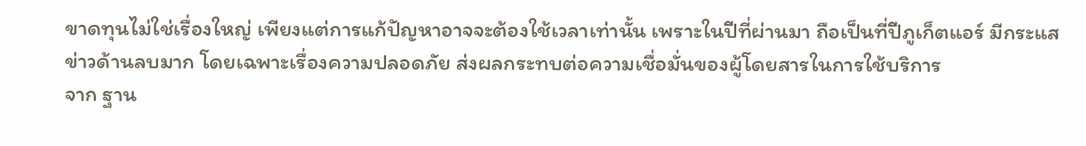ขาดทุนไม่ใช่เรื่องใหญ่ เพียงแต่การแก้ปัญหาอาจจะต้องใช้เวลาเท่านั้น เพราะในปีที่ผ่านมา ถือเป็นที่ปีภูเก็ตแอร์ มีกระแสข่าวด้านลบมาก โดยเฉพาะเรื่องความปลอดภัย ส่งผลกระทบต่อความเชื่อมั่นของผู้โดยสารในการใช้บริการ
จาก ฐาน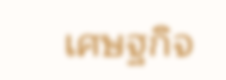เศษฐกิจ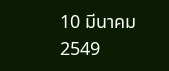10 มีนาคม 2549